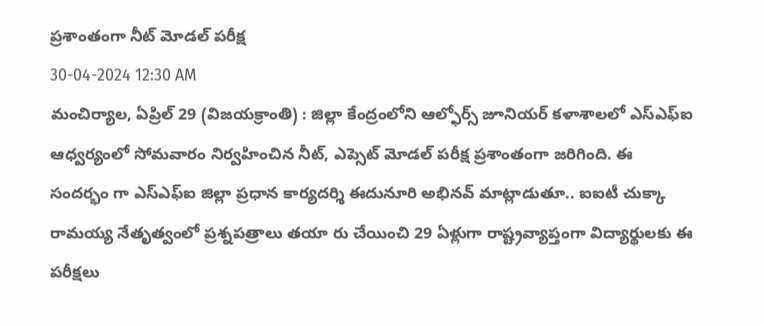ప్రశాంతంగా నీట్ మోడల్ పరీక్ష
30-04-2024 12:30 AM
మంచిర్యాల, ఏప్రిల్ 29 (విజయక్రాంతి) : జిల్లా కేంద్రంలోని ఆల్ఫోర్స్ జూనియర్ కళాశాలలో ఎస్ఎఫ్ఐ ఆధ్వర్యంలో సోమవారం నిర్వహించిన నీట్, ఎప్సెట్ మోడల్ పరీక్ష ప్రశాంతంగా జరిగింది. ఈ సందర్భం గా ఎస్ఎఫ్ఐ జిల్లా ప్రధాన కార్యదర్శి ఈదునూరి అభినవ్ మాట్లాడుతూ.. ఐఐటీ చుక్కా రామయ్య నేతృత్వంలో ప్రశ్నపత్రాలు తయా రు చేయించి 29 ఏళ్లుగా రాష్ట్రవ్యాప్తంగా విద్యార్థులకు ఈ పరీక్షలు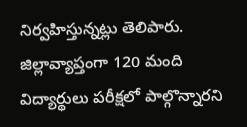నిర్వహిస్తున్నట్లు తెలిపారు. జిల్లావ్యాప్తంగా 120 మంది విద్యార్థులు పరీక్షలో పాల్గొన్నారని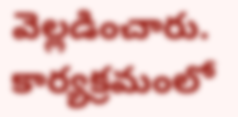వెల్లడించారు. కార్యక్రమంలో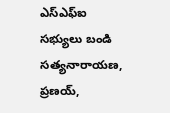ఎస్ఎఫ్ఐ సభ్యులు బండి సత్యనారాయణ, ప్రణయ్,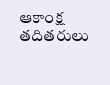ఆకాంక్ష తదితరులు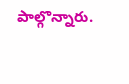పాల్గొన్నారు.